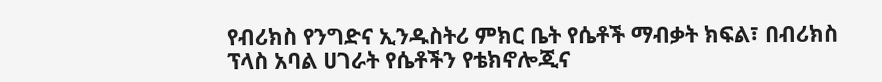የብሪክስ የንግድና ኢንዱስትሪ ምክር ቤት የሴቶች ማብቃት ክፍል፣ በብሪክስ ፕላስ አባል ሀገራት የሴቶችን የቴክኖሎጂና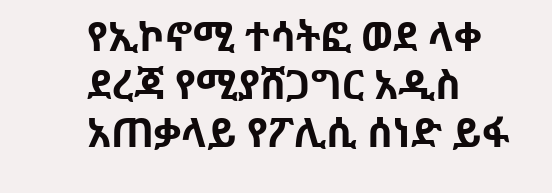የኢኮኖሚ ተሳትፎ ወደ ላቀ ደረጃ የሚያሸጋግር አዲስ አጠቃላይ የፖሊሲ ሰነድ ይፋ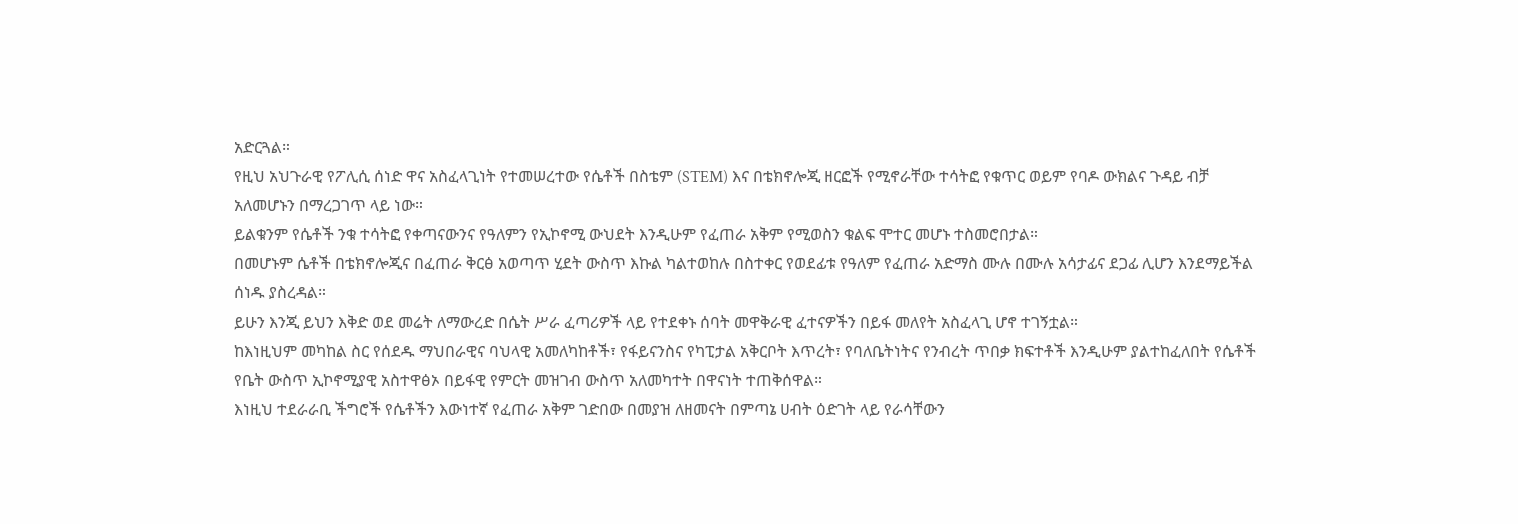አድርጓል።
የዚህ አህጉራዊ የፖሊሲ ሰነድ ዋና አስፈላጊነት የተመሠረተው የሴቶች በስቴም (STEM) እና በቴክኖሎጂ ዘርፎች የሚኖራቸው ተሳትፎ የቁጥር ወይም የባዶ ውክልና ጉዳይ ብቻ አለመሆኑን በማረጋገጥ ላይ ነው።
ይልቁንም የሴቶች ንቁ ተሳትፎ የቀጣናውንና የዓለምን የኢኮኖሚ ውህደት እንዲሁም የፈጠራ አቅም የሚወስን ቁልፍ ሞተር መሆኑ ተስመሮበታል።
በመሆኑም ሴቶች በቴክኖሎጂና በፈጠራ ቅርፅ አወጣጥ ሂደት ውስጥ እኩል ካልተወከሉ በስተቀር የወደፊቱ የዓለም የፈጠራ አድማስ ሙሉ በሙሉ አሳታፊና ደጋፊ ሊሆን እንደማይችል ሰነዱ ያስረዳል።
ይሁን እንጂ ይህን እቅድ ወደ መሬት ለማውረድ በሴት ሥራ ፈጣሪዎች ላይ የተደቀኑ ሰባት መዋቅራዊ ፈተናዎችን በይፋ መለየት አስፈላጊ ሆኖ ተገኝቷል።
ከእነዚህም መካከል ስር የሰደዱ ማህበራዊና ባህላዊ አመለካከቶች፣ የፋይናንስና የካፒታል አቅርቦት እጥረት፣ የባለቤትነትና የንብረት ጥበቃ ክፍተቶች እንዲሁም ያልተከፈለበት የሴቶች የቤት ውስጥ ኢኮኖሚያዊ አስተዋፅኦ በይፋዊ የምርት መዝገብ ውስጥ አለመካተት በዋናነት ተጠቅሰዋል።
እነዚህ ተደራራቢ ችግሮች የሴቶችን እውነተኛ የፈጠራ አቅም ገድበው በመያዝ ለዘመናት በምጣኔ ሀብት ዕድገት ላይ የራሳቸውን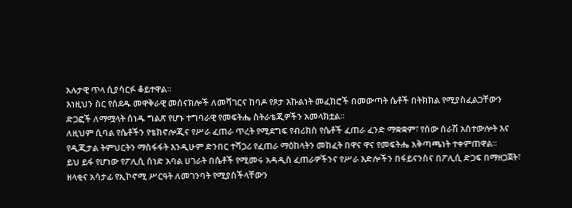አሉታዊ ጥላ ሲያሳርፉ ቆይተዋል።
እነዚህን ስር የሰደዱ መዋቅራዊ መሰናክሎች ለመሻገርና ከባዶ የጾታ እኩልነት መፈክሮች በመውጣት ሴቶች በትክክል የሚያስፈልጋቸውን ድጋፎች ለማሟላት ሰነዱ ግልጽ የሆኑ ተግባራዊ የመፍትሔ ስትራቴጂዎችን አመላክቷል።
ለዚህም ሲባል የሴቶችን የቴክኖሎጂና የሥራ ፈጠራ ጥረት የሚደግፍ የብሪክስ የሴቶች ፈጠራ ፈንድ ማቋቋም፣ የሰው ሰራሽ አስተውሎት እና የዲጂታል ትምህርትን ማስፋፋት እንዲሁም ድንበር ተሻጋሪ የፈጠራ ማዕከላትን መክፈት በዋና ዋና የመፍትሔ አቅጣጫነት ተቀምጠዋል።
ይህ ይፋ የሆነው የፖሊሲ ሰነድ አባል ሀገራት በሴቶች የሚመሩ አዳዲስ ፈጠራዎችንና የሥራ እድሎችን በፋይናንስና በፖሊሲ ድጋፍ በማዘጋጀት፣ ዘላቂና አሳታፊ የኢኮኖሚ ሥርዓት ለመገንባት የሚያስችላቸውን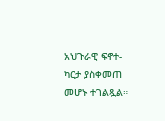አህጉራዊ ፍኖተ-ካርታ ያስቀመጠ መሆኑ ተገልጿል።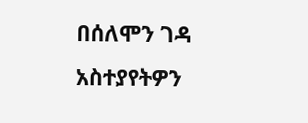በሰለሞን ገዳ
አስተያየትዎን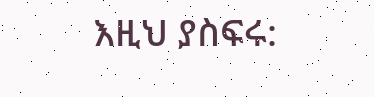እዚህ ያስፍሩ: